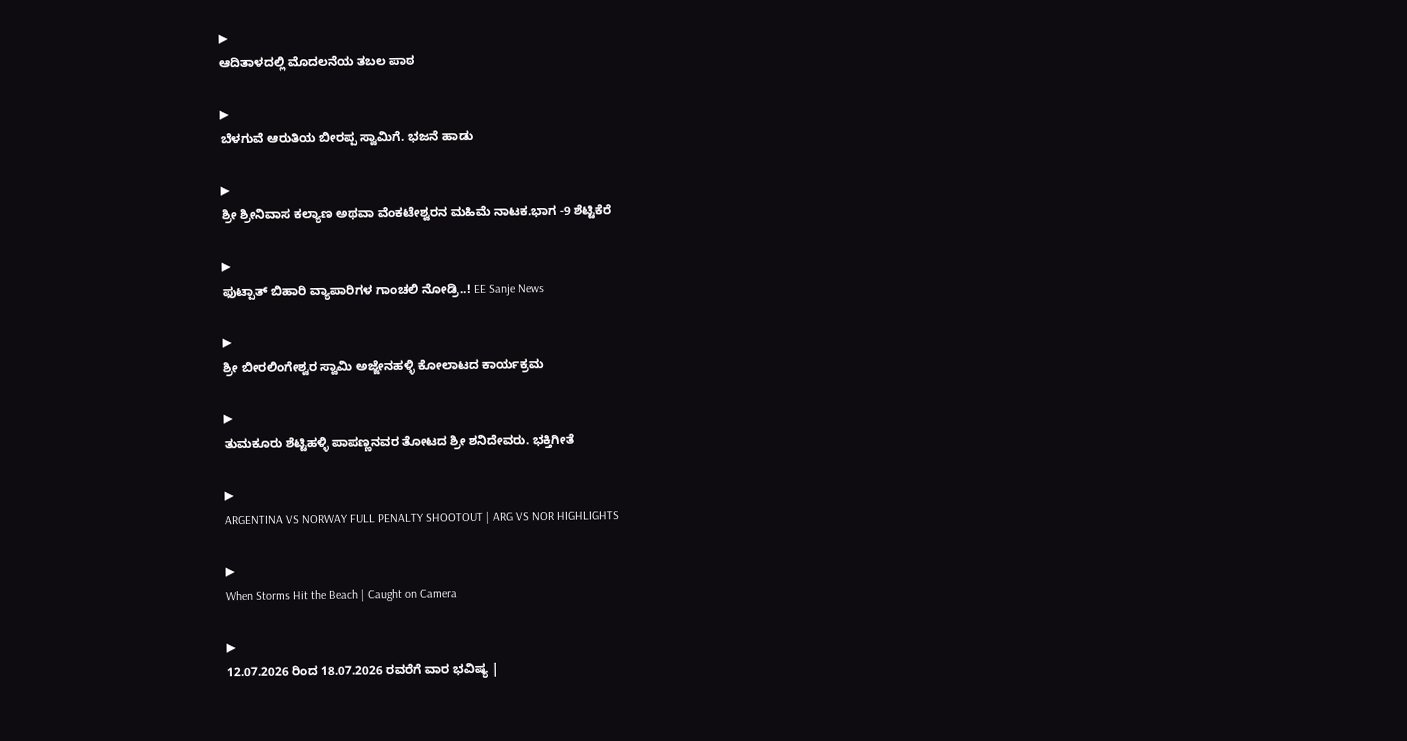▶
ಆದಿತಾಳದಲ್ಲಿ ಮೊದಲನೆಯ ತಬಲ ಪಾಠ

▶
ಬೆಳಗುವೆ ಆರುತಿಯ ಬೀರಪ್ಪ ಸ್ವಾಮಿಗೆ. ಭಜನೆ ಹಾಡು

▶
ಶ್ರೀ ಶ್ರೀನಿವಾಸ ಕಲ್ಯಾಣ ಅಥವಾ ವೆಂಕಟೇಶ್ವರನ ಮಹಿಮೆ ನಾಟಕ.ಭಾಗ -9 ಶೆಟ್ಟಿಕೆರೆ

▶
ಫುಟ್ಪಾತ್ ಬಿಹಾರಿ ವ್ಯಾಪಾರಿಗಳ ಗಾಂಚಲಿ ನೋಡ್ರಿ..! EE Sanje News

▶
ಶ್ರೀ ಬೀರಲಿಂಗೇಶ್ವರ ಸ್ವಾಮಿ ಅಜ್ಜೇನಹಳ್ಳಿ ಕೋಲಾಟದ ಕಾರ್ಯಕ್ರಮ

▶
ತುಮಕೂರು ಶೆಟ್ಟಿಹಳ್ಳಿ ಪಾಪಣ್ಣನವರ ತೋಟದ ಶ್ರೀ ಶನಿದೇವರು. ಭಕ್ತಿಗೀತೆ

▶
ARGENTINA VS NORWAY FULL PENALTY SHOOTOUT | ARG VS NOR HIGHLIGHTS

▶
When Storms Hit the Beach | Caught on Camera

▶
12.07.2026 ರಿಂದ 18.07.2026 ರವರೆಗೆ ವಾರ ಭವಿಷ್ಯ |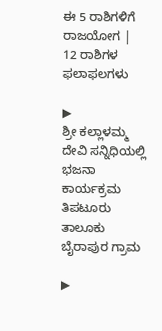ಈ 5 ರಾಶಿಗಳಿಗೆ ರಾಜಯೋಗ | 12 ರಾಶಿಗಳ ಫಲಾಫಲಗಳು

▶
ಶ್ರೀ ಕಲ್ಲಾಳಮ್ಮ ದೇವಿ ಸನ್ನಿಧಿಯಲ್ಲಿ ಭಜನಾ ಕಾರ್ಯಕ್ರಮ ತಿಪಟೂರು ತಾಲೂಕು ಬೈರಾಪುರ ಗ್ರಾಮ

▶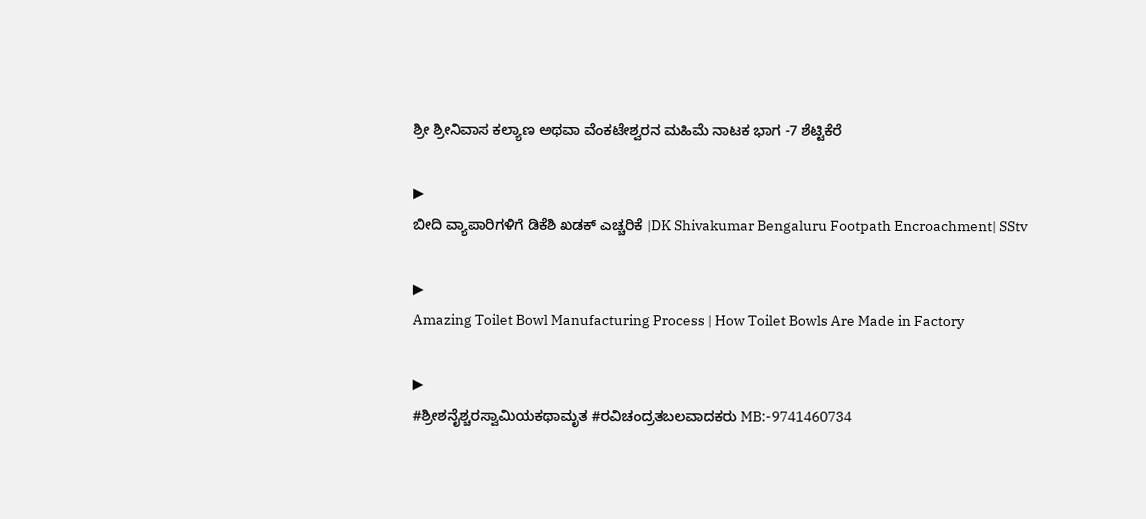ಶ್ರೀ ಶ್ರೀನಿವಾಸ ಕಲ್ಯಾಣ ಅಥವಾ ವೆಂಕಟೇಶ್ವರನ ಮಹಿಮೆ ನಾಟಕ ಭಾಗ -7 ಶೆಟ್ಟಿಕೆರೆ

▶
ಬೀದಿ ವ್ಯಾಪಾರಿಗಳಿಗೆ ಡಿಕೆಶಿ ಖಡಕ್ ಎಚ್ಚರಿಕೆ |DK Shivakumar Bengaluru Footpath Encroachment| SStv

▶
Amazing Toilet Bowl Manufacturing Process | How Toilet Bowls Are Made in Factory

▶
#ಶ್ರೀಶನೈಶ್ಚರಸ್ವಾಮಿಯಕಥಾಮೃತ #ರವಿಚಂದ್ರತಬಲವಾದಕರು MB:-9741460734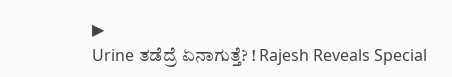▶
Urine ತಡೆದ್ರೆ ಏನಾಗುತ್ತೆ? ! Rajesh Reveals Special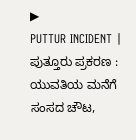▶
PUTTUR INCIDENT | ಪುತ್ತೂರು ಪ್ರಕರಣ : ಯುವತಿಯ ಮನೆಗೆ ಸಂಸದ ಚೌಟ,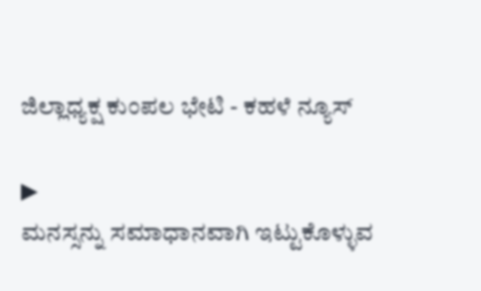ಜಿಲ್ಲಾಧ್ಯಕ್ಷ ಕುಂಪಲ ಭೇಟಿ - ಕಹಳೆ ನ್ಯೂಸ್

▶
ಮನಸ್ಸನ್ನು ಸಮಾಧಾನವಾಗಿ ಇಟ್ಟುಕೊಳ್ಳುವ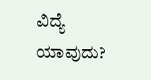ವಿದ್ಯೆ ಯಾವುದು?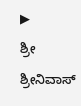▶
ಶ್ರೀ ಶ್ರೀನಿವಾಸ್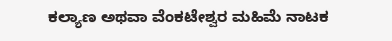ಕಲ್ಯಾಣ ಅಥವಾ ವೆಂಕಟೇಶ್ವರ ಮಹಿಮೆ ನಾಟಕ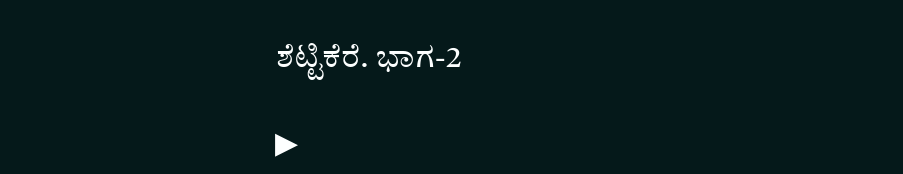ಶೆಟ್ಟಿಕೆರೆ. ಭಾಗ-2

▶